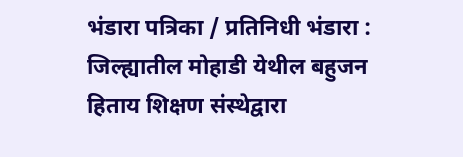भंडारा पत्रिका / प्रतिनिधी भंडारा : जिल्ह्यातील मोहाडी येथील बहुजन हिताय शिक्षण संस्थेद्वारा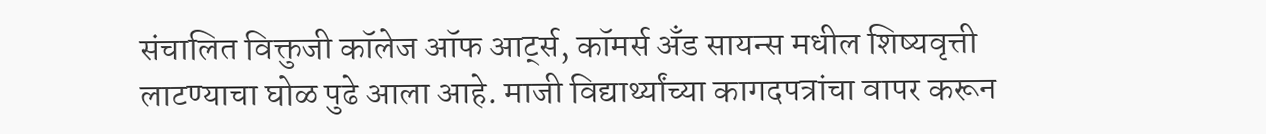संचालित विक्तुजी कॉलेज ऑफ आर्ट्स, कॉमर्स अँड सायन्स मधील शिष्यवृत्ती लाटण्याचा घोळ पुढे आला आहे. माजी विद्यार्थ्यांच्या कागदपत्रांचा वापर करून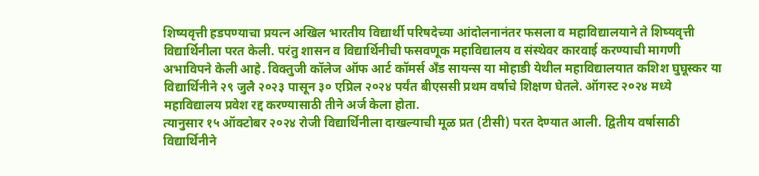शिष्यवृत्ती हडपण्याचा प्रयत्न अखिल भारतीय विद्यार्थी परिषदेच्या आंदोलनानंतर फसला व महाविद्यालयाने ते शिष्यवृत्ती विद्यार्थिनीला परत केली. परंतु शासन व विद्यार्थिनीची फसवणूक महाविद्यालय व संस्थेवर कारवाई करण्याची मागणी अभाविपने केली आहे. विक्तुजी कॉलेज ऑफ आर्ट कॉमर्स अँड सायन्स या मोहाडी येथील महाविद्यालयात कशिश घुघूस्कर या विद्यार्थिनीने २९ जुलै २०२३ पासून ३० एप्रिल २०२४ पर्यंत बीएससी प्रथम वर्षाचे शिक्षण घेतले. ऑगस्ट २०२४ मध्ये महाविद्यालय प्रवेश रद्द करण्यासाठी तीने अर्ज केला होता.
त्यानुसार १५ ऑक्टोबर २०२४ रोजी विद्यार्थिनीला दाखल्याची मूळ प्रत (टीसी) परत देण्यात आली. द्वितीय वर्षासाठी विद्यार्थिनीने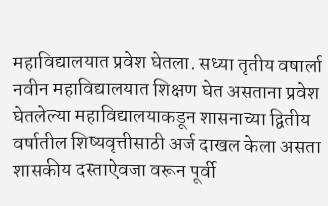महाविद्यालयात प्रवेश घेतला. सध्या तृतीय वषार्ला नवीन महाविद्यालयात शिक्षण घेत असताना प्रवेश घेतलेल्या महाविद्यालयाकडून शासनाच्या द्वितीय वर्षातील शिष्यवृत्तीसाठी अर्ज दाखल केला असता शासकीय दस्ताऐवजा वरून पूर्वी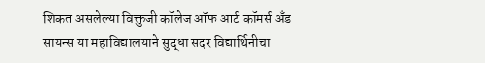शिकत असलेल्या विक्तुजी कॉलेज ऑफ आर्ट कॉमर्स अँड सायन्स या महाविद्यालयाने सुद्धा सदर विद्यार्थिनीचा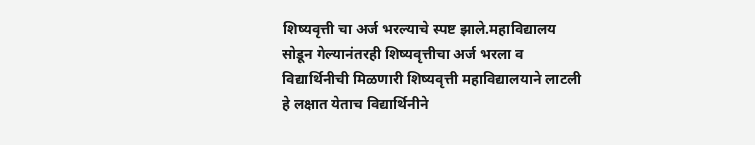शिष्यवृत्ती चा अर्ज भरल्याचे स्पष्ट झाले.महाविद्यालय सोडून गेल्यानंतरही शिष्यवृत्तीचा अर्ज भरला व विद्यार्थिनीची मिळणारी शिष्यवृत्ती महाविद्यालयाने लाटली हे लक्षात येताच विद्यार्थिनीने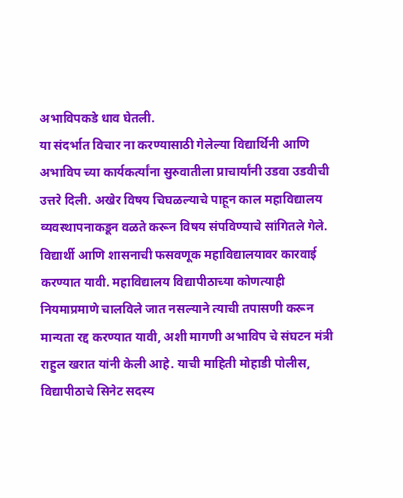अभाविपकडे धाव घेतली.
या संदर्भात विचार ना करण्यासाठी गेलेल्या विद्यार्थिनी आणि अभाविप च्या कार्यकर्त्यांना सुरुवातीला प्राचार्यांनी उडवा उडवीची उत्तरे दिली. अखेर विषय चिघळल्याचे पाहून काल महाविद्यालय व्यवस्थापनाकडून वळते करून विषय संपविण्याचे सांगितले गेले. विद्यार्थी आणि शासनाची फसवणूक महाविद्यालयावर कारवाई करण्यात यावी. महाविद्यालय विद्यापीठाच्या कोणत्याही नियमाप्रमाणे चालविले जात नसल्याने त्याची तपासणी करून मान्यता रद्द करण्यात यावी, अशी मागणी अभाविप चे संघटन मंत्री राहुल खरात यांनी केली आहे. याची माहिती मोहाडी पोलीस, विद्यापीठाचे सिनेट सदस्य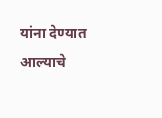यांना देण्यात आल्याचे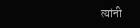त्यांनी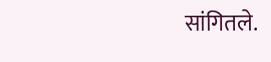सांगितले.